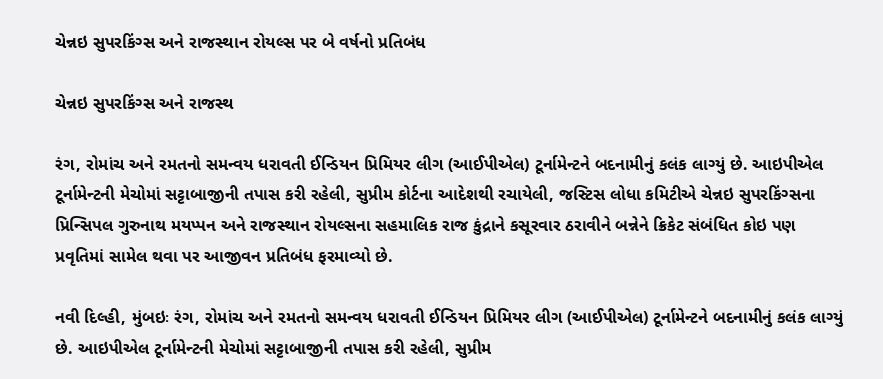ચેન્નઇ સુપરકિંગ્સ અને રાજસ્થાન રોયલ્સ પર બે વર્ષનો પ્રતિબંધ

ચેન્નઇ સુપરકિંગ્સ અને રાજસ્થ

રંગ, રોમાંચ અને રમતનો સમન્વય ધરાવતી ઈન્ડિયન પ્રિમિયર લીગ (આઈપીએલ) ટૂર્નામેન્ટને બદનામીનું કલંક લાગ્યું છે. આઇપીએલ ટૂર્નામેન્ટની મેચોમાં સટ્ટાબાજીની તપાસ કરી રહેલી, સુપ્રીમ કોર્ટના આદેશથી રચાયેલી, જસ્ટિસ લોધા કમિટીએ ચેન્નઇ સુપરકિંગ્સના પ્રિન્સિપલ ગુરુનાથ મયપ્પન અને રાજસ્થાન રોયલ્સના સહમાલિક રાજ કુંદ્રાને કસૂરવાર ઠરાવીને બન્નેને ક્રિકેટ સંબંધિત કોઇ પણ પ્રવૃતિમાં સામેલ થવા પર આજીવન પ્રતિબંધ ફરમાવ્યો છે.

નવી દિલ્હી, મુંબઇઃ રંગ, રોમાંચ અને રમતનો સમન્વય ધરાવતી ઈન્ડિયન પ્રિમિયર લીગ (આઈપીએલ) ટૂર્નામેન્ટને બદનામીનું કલંક લાગ્યું છે. આઇપીએલ ટૂર્નામેન્ટની મેચોમાં સટ્ટાબાજીની તપાસ કરી રહેલી, સુપ્રીમ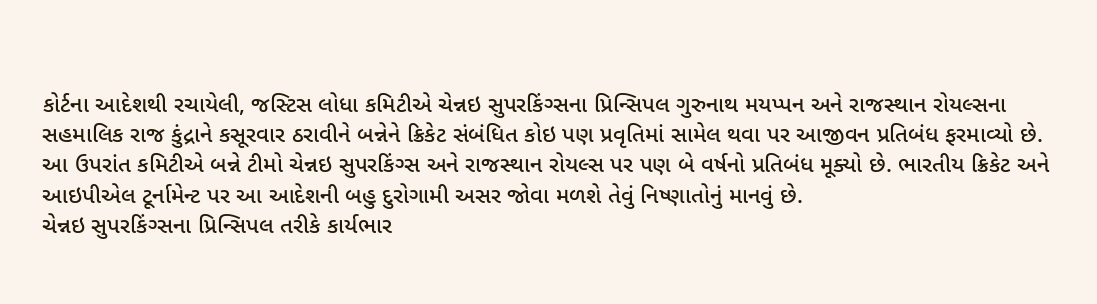કોર્ટના આદેશથી રચાયેલી, જસ્ટિસ લોધા કમિટીએ ચેન્નઇ સુપરકિંગ્સના પ્રિન્સિપલ ગુરુનાથ મયપ્પન અને રાજસ્થાન રોયલ્સના સહમાલિક રાજ કુંદ્રાને કસૂરવાર ઠરાવીને બન્નેને ક્રિકેટ સંબંધિત કોઇ પણ પ્રવૃતિમાં સામેલ થવા પર આજીવન પ્રતિબંધ ફરમાવ્યો છે.
આ ઉપરાંત કમિટીએ બન્ને ટીમો ચેન્નઇ સુપરકિંગ્સ અને રાજસ્થાન રોયલ્સ પર પણ બે વર્ષનો પ્રતિબંધ મૂક્યો છે. ભારતીય ક્રિકેટ અને આઇપીએલ ટૂર્નામેન્ટ પર આ આદેશની બહુ દુરોગામી અસર જોવા મળશે તેવું નિષ્ણાતોનું માનવું છે.
ચેન્નઇ સુપરકિંગ્સના પ્રિન્સિપલ તરીકે કાર્યભાર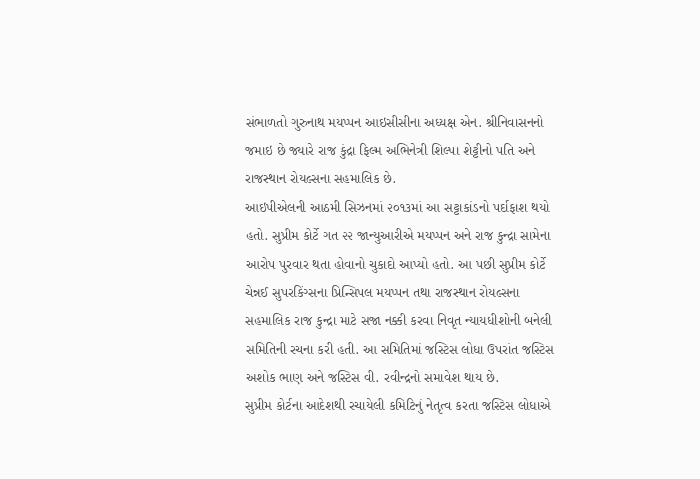સંભાળતો ગુરુનાથ મયપ્પન આઇસીસીના અધ્યક્ષ એન. શ્રીનિવાસનનો જમાઇ છે જ્યારે રાજ કુંદ્રા ફિલ્મ અભિનેત્રી શિલ્પા શેટ્ટીનો પતિ અને રાજસ્થાન રોયલ્સના સહમાલિક છે.
આઇપીએલની આઠમી સિઝનમાં ૨૦૧૩માં આ સટ્ટાકાંડનો પર્દાફાશ થયો હતો. સુપ્રીમ કોર્ટે ગત ૨૨ જાન્યુઆરીએ મયપ્પન અને રાજ કુન્દ્રા સામેના આરોપ પુરવાર થતા હોવાનો ચુકાદો આપ્યો હતો. આ પછી સુપ્રીમ કોર્ટે ચેન્નઈ સુપરકિંગ્સના પ્રિન્સિપલ મયપ્પન તથા રાજસ્થાન રોયલ્સના સહમાલિક રાજ કુન્દ્રા માટે સજા નક્કી કરવા નિવૃત ન્યાયધીશોની બનેલી સમિતિની રચના કરી હતી. આ સમિતિમાં જસ્ટિસ લોધા ઉપરાંત જસ્ટિસ અશોક ભાણ અને જસ્ટિસ વી. રવીન્દ્રનો સમાવેશ થાય છે.
સુપ્રીમ કોર્ટના આદેશથી રચાયેલી કમિટિનું નેતૃત્વ કરતા જસ્ટિસ લોધાએ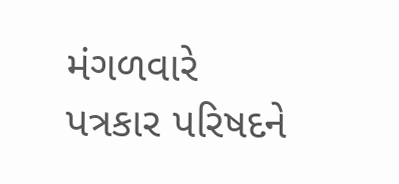મંગળવારે પત્રકાર પરિષદને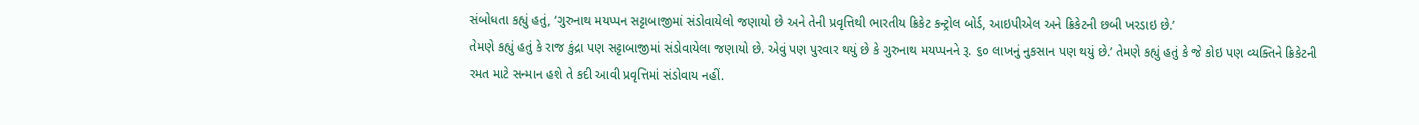સંબોધતા કહ્યું હતું, ‘ગુરુનાથ મયપ્પન સટ્ટાબાજીમાં સંડોવાયેલો જણાયો છે અને તેની પ્રવૃત્તિથી ભારતીય ક્રિકેટ કન્ટ્રોલ બોર્ડ, આઇપીએલ અને ક્રિકેટની છબી ખરડાઇ છે.’
તેમણે કહ્યું હતું કે રાજ કુંદ્રા પણ સટ્ટાબાજીમાં સંડોવાયેલા જણાયો છે. એવું પણ પુરવાર થયું છે કે ગુરુનાથ મયપ્પનને રૂ. ૬૦ લાખનું નુકસાન પણ થયું છે.’ તેમણે કહ્યું હતું કે જે કોઇ પણ વ્યક્તિને ક્રિકેટની રમત માટે સન્માન હશે તે કદી આવી પ્રવૃત્તિમાં સંડોવાય નહીં.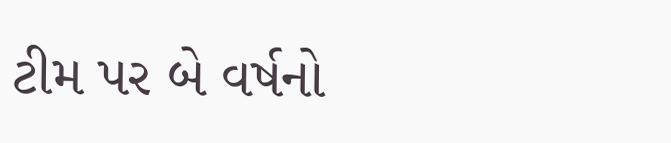ટીમ પર બે વર્ષનો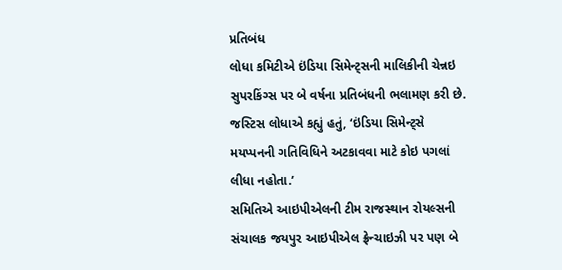પ્રતિબંધ
લોધા કમિટીએ ઇંડિયા સિમેન્ટ્સની માલિકીની ચેન્નઇ સુપરકિંગ્સ પર બે વર્ષના પ્રતિબંધની ભલામણ કરી છે. જસ્ટિસ લોધાએ કહ્યું હતું, ‘ઇંડિયા સિમેન્ટ્સે મયપ્પનની ગતિવિધિને અટકાવવા માટે કોઇ પગલાં લીધા નહોતા.’
સમિતિએ આઇપીએલની ટીમ રાજસ્થાન રોયલ્સની સંચાલક જયપુર આઇપીએલ ફ્રેન્ચાઇઝી પર પણ બે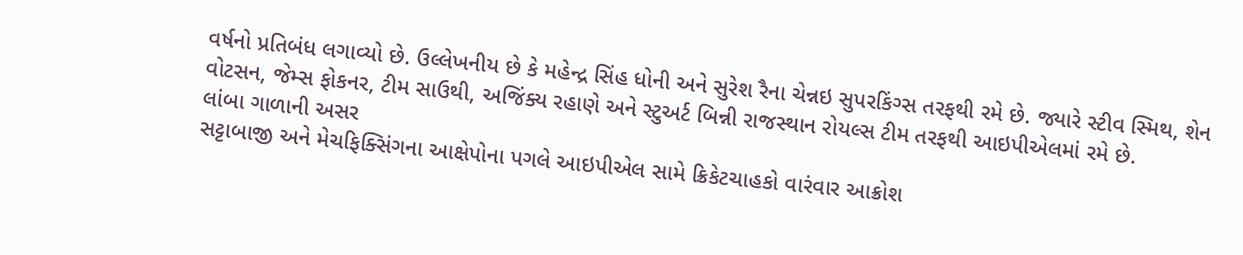વર્ષનો પ્રતિબંધ લગાવ્યો છે. ઉલ્લેખનીય છે કે મહેન્દ્ર સિંહ ધોની અને સુરેશ રૈના ચેન્નઇ સુપરકિંગ્સ તરફથી રમે છે. જ્યારે સ્ટીવ સ્મિથ, શેન વોટસન, જેમ્સ ફોકનર, ટીમ સાઉથી, અજિંક્ય રહાણે અને સ્ટુઅર્ટ બિન્ની રાજસ્થાન રોયલ્સ ટીમ તરફથી આઇપીએલમાં રમે છે.
લાંબા ગાળાની અસર
સટ્ટાબાજી અને મેચફિક્સિંગના આક્ષેપોના પગલે આઇપીએલ સામે ક્રિકેટચાહકો વારંવાર આક્રોશ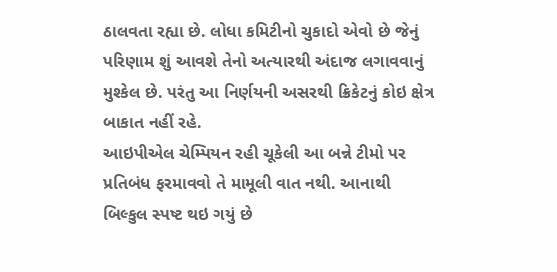ઠાલવતા રહ્યા છે. લોધા કમિટીનો ચુકાદો એવો છે જેનું પરિણામ શું આવશે તેનો અત્યારથી અંદાજ લગાવવાનું મુશ્કેલ છે. પરંતુ આ નિર્ણયની અસરથી ક્રિકેટનું કોઇ ક્ષેત્ર બાકાત નહીં રહે.
આઇપીએલ ચેમ્પિયન રહી ચૂકેલી આ બન્ને ટીમો પર પ્રતિબંધ ફરમાવવો તે મામૂલી વાત નથી. આનાથી બિલ્કુલ સ્પષ્ટ થઇ ગયું છે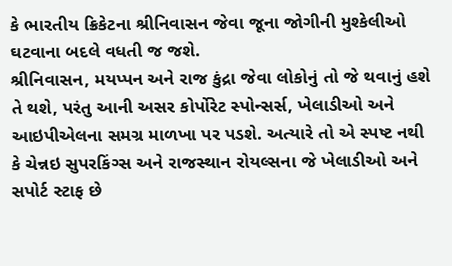કે ભારતીય ક્રિકેટના શ્રીનિવાસન જેવા જૂના જોગીની મુશ્કેલીઓ ઘટવાના બદલે વધતી જ જશે.
શ્રીનિવાસન, મયપ્પન અને રાજ કુંદ્રા જેવા લોકોનું તો જે થવાનું હશે તે થશે, પરંતુ આની અસર કોર્પોરેટ સ્પોન્સર્સ, ખેલાડીઓ અને આઇપીએલના સમગ્ર માળખા પર પડશે. અત્યારે તો એ સ્પષ્ટ નથી કે ચેન્નઇ સુપરકિંગ્સ અને રાજસ્થાન રોયલ્સના જે ખેલાડીઓ અને સપોર્ટ સ્ટાફ છે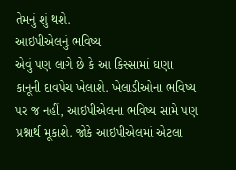તેમનું શું થશે.
આઇપીએલનું ભવિષ્ય
એવું પણ લાગે છે કે આ કિસ્સામાં ઘણા કાનૂની દાવપેચ ખેલાશે. ખેલાડીઓના ભવિષ્ય પર જ નહીં, આઇપીએલના ભવિષ્ય સામે પણ પ્રશ્નાર્થ મૂકાશે. જોકે આઇપીએલમાં એટલા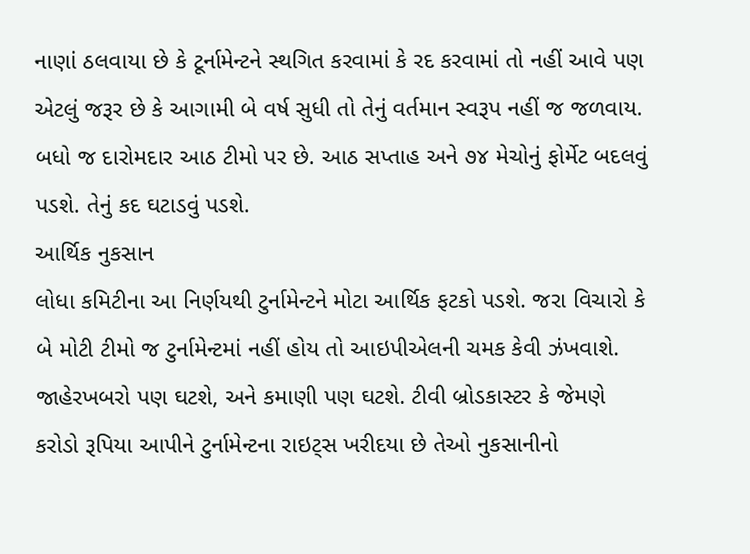નાણાં ઠલવાયા છે કે ટૂર્નામેન્ટને સ્થગિત કરવામાં કે રદ કરવામાં તો નહીં આવે પણ એટલું જરૂર છે કે આગામી બે વર્ષ સુધી તો તેનું વર્તમાન સ્વરૂપ નહીં જ જળવાય. બધો જ દારોમદાર આઠ ટીમો પર છે. આઠ સપ્તાહ અને ૭૪ મેચોનું ફોર્મેટ બદલવું પડશે. તેનું કદ ઘટાડવું પડશે.
આર્થિક નુકસાન
લોધા કમિટીના આ નિર્ણયથી ટુર્નામેન્ટને મોટા આર્થિક ફટકો પડશે. જરા વિચારો કે બે મોટી ટીમો જ ટુર્નામેન્ટમાં નહીં હોય તો આઇપીએલની ચમક કેવી ઝંખવાશે. જાહેરખબરો પણ ઘટશે, અને કમાણી પણ ઘટશે. ટીવી બ્રોડકાસ્ટર કે જેમણે કરોડો રૂપિયા આપીને ટુર્નામેન્ટના રાઇટ્સ ખરીદયા છે તેઓ નુકસાનીનો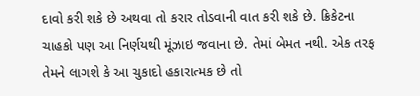દાવો કરી શકે છે અથવા તો કરાર તોડવાની વાત કરી શકે છે. ક્રિકેટના ચાહકો પણ આ નિર્ણયથી મૂંઝાઇ જવાના છે. તેમાં બેમત નથી. એક તરફ તેમને લાગશે કે આ ચુકાદો હકારાત્મક છે તો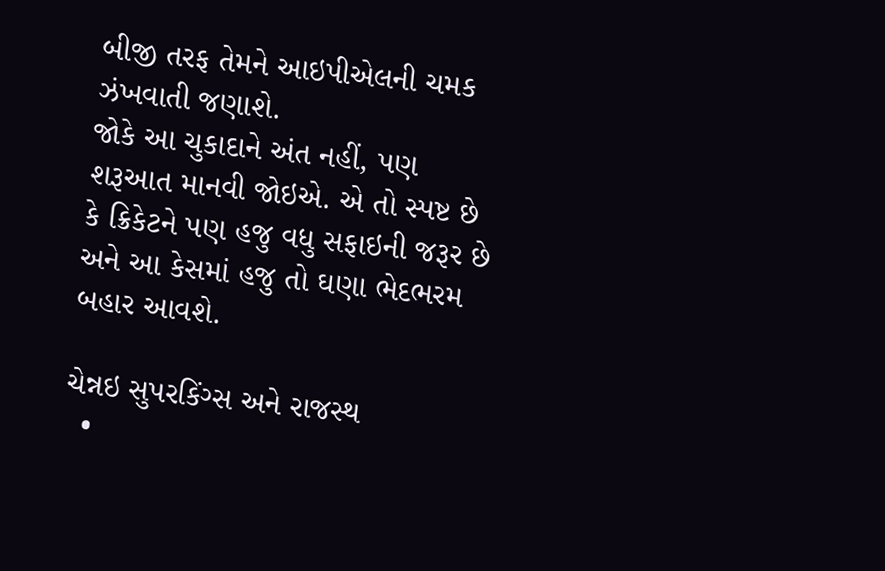બીજી તરફ તેમને આઇપીએલની ચમક ઝંખવાતી જણાશે.
જોકે આ ચુકાદાને અંત નહીં, પણ શરૂઆત માનવી જોઇએ. એ તો સ્પષ્ટ છે કે ક્રિકેટને પણ હજુ વધુ સફાઇની જરૂર છે અને આ કેસમાં હજુ તો ઘણા ભેદભરમ બહાર આવશે.

ચેન્નઇ સુપરકિંગ્સ અને રાજસ્થ
  •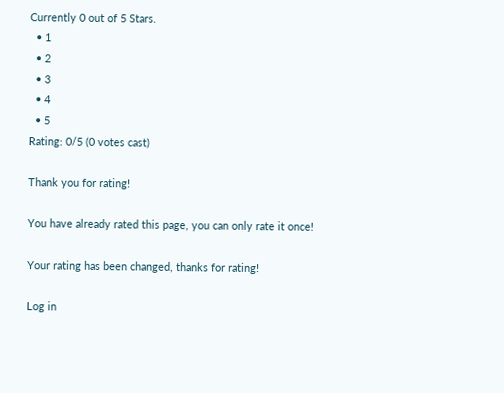Currently 0 out of 5 Stars.
  • 1
  • 2
  • 3
  • 4
  • 5
Rating: 0/5 (0 votes cast)

Thank you for rating!

You have already rated this page, you can only rate it once!

Your rating has been changed, thanks for rating!

Log in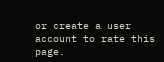or create a user account to rate this page.